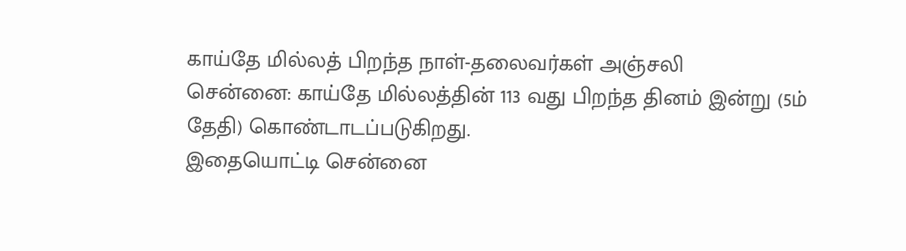காய்தே மில்லத் பிறந்த நாள்-தலைவர்கள் அஞ்சலி
சென்னை: காய்தே மில்லத்தின் 113 வது பிறந்த தினம் இன்று (5ம் தேதி) கொண்டாடப்படுகிறது.
இதையொட்டி சென்னை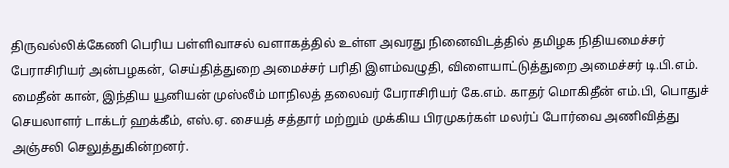திருவல்லிக்கேணி பெரிய பள்ளிவாசல் வளாகத்தில் உள்ள அவரது நினைவிடத்தில் தமிழக நிதியமைச்சர் பேராசிரியர் அன்பழகன், செய்தித்துறை அமைச்சர் பரிதி இளம்வழுதி, விளையாட்டுத்துறை அமைச்சர் டி.பி.எம். மைதீன் கான், இந்திய யூனியன் முஸ்லீம் மாநிலத் தலைவர் பேராசிரியர் கே.எம். காதர் மொகிதீன் எம்.பி, பொதுச் செயலாளர் டாக்டர் ஹக்கீம், எஸ்.ஏ. சையத் சத்தார் மற்றும் முக்கிய பிரமுகர்கள் மலர்ப் போர்வை அணிவித்து அஞ்சலி செலுத்துகின்றனர்.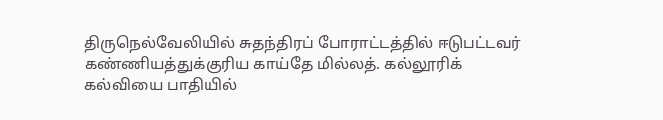திருநெல்வேலியில் சுதந்திரப் போராட்டத்தில் ஈடுபட்டவர் கண்ணியத்துக்குரிய காய்தே மில்லத். கல்லூரிக் கல்வியை பாதியில்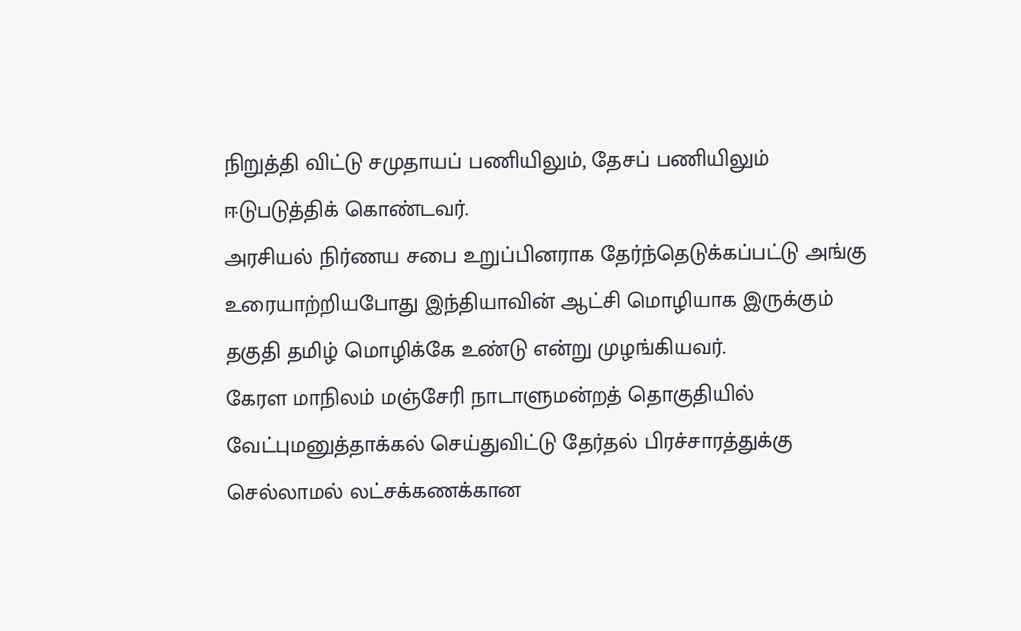நிறுத்தி விட்டு சமுதாயப் பணியிலும், தேசப் பணியிலும் ஈடுபடுத்திக் கொண்டவர்.
அரசியல் நிர்ணய சபை உறுப்பினராக தேர்ந்தெடுக்கப்பட்டு அங்கு உரையாற்றியபோது இந்தியாவின் ஆட்சி மொழியாக இருக்கும் தகுதி தமிழ் மொழிக்கே உண்டு என்று முழங்கியவர்.
கேரள மாநிலம் மஞ்சேரி நாடாளுமன்றத் தொகுதியில் வேட்புமனுத்தாக்கல் செய்துவிட்டு தேர்தல் பிரச்சாரத்துக்கு செல்லாமல் லட்சக்கணக்கான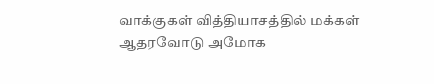வாக்குகள் வித்தியாசத்தில் மக்கள் ஆதரவோடு அமோக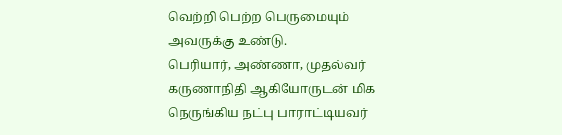வெற்றி பெற்ற பெருமையும் அவருக்கு உண்டு.
பெரியார், அண்ணா, முதல்வர் கருணாநிதி ஆகியோருடன் மிக நெருங்கிய நட்பு பாராட்டியவர்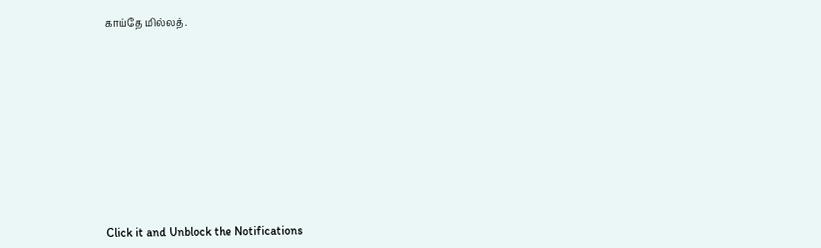காய்தே மில்லத்.












Click it and Unblock the Notifications